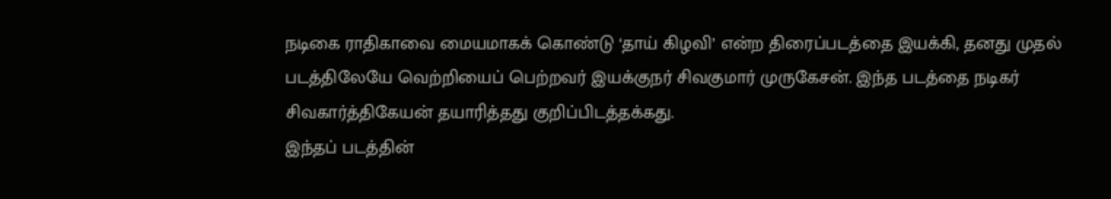நடிகை ராதிகாவை மையமாகக் கொண்டு ‘தாய் கிழவி’ என்ற திரைப்படத்தை இயக்கி, தனது முதல் படத்திலேயே வெற்றியைப் பெற்றவர் இயக்குநர் சிவகுமார் முருகேசன். இந்த படத்தை நடிகர் சிவகார்த்திகேயன் தயாரித்தது குறிப்பிடத்தக்கது.
இந்தப் படத்தின்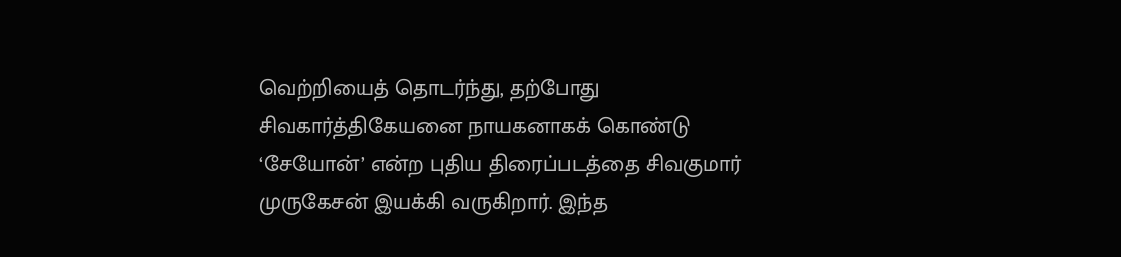வெற்றியைத் தொடர்ந்து, தற்போது சிவகார்த்திகேயனை நாயகனாகக் கொண்டு ‘சேயோன்’ என்ற புதிய திரைப்படத்தை சிவகுமார் முருகேசன் இயக்கி வருகிறார். இந்த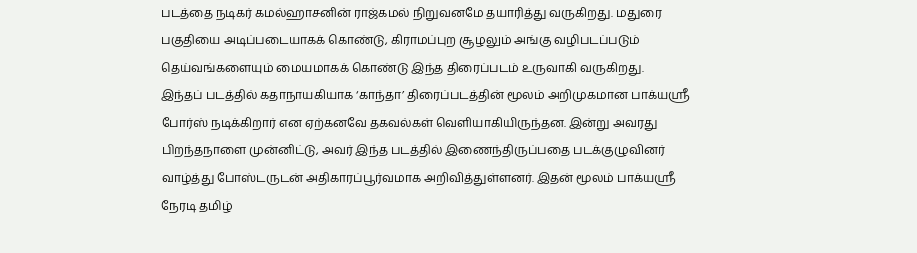படத்தை நடிகர் கமல்ஹாசனின் ராஜ்கமல் நிறுவனமே தயாரித்து வருகிறது. மதுரை பகுதியை அடிப்படையாகக் கொண்டு, கிராமப்புற சூழலும் அங்கு வழிபடப்படும் தெய்வங்களையும் மையமாகக் கொண்டு இந்த திரைப்படம் உருவாகி வருகிறது.
இந்தப் படத்தில் கதாநாயகியாக ‘காந்தா’ திரைப்படத்தின் மூலம் அறிமுகமான பாக்யஸ்ரீ போர்ஸ் நடிக்கிறார் என ஏற்கனவே தகவல்கள் வெளியாகியிருந்தன. இன்று அவரது பிறந்தநாளை முன்னிட்டு, அவர் இந்த படத்தில் இணைந்திருப்பதை படக்குழுவினர் வாழ்த்து போஸ்டருடன் அதிகாரப்பூர்வமாக அறிவித்துள்ளனர். இதன் மூலம் பாக்யஸ்ரீ நேரடி தமிழ்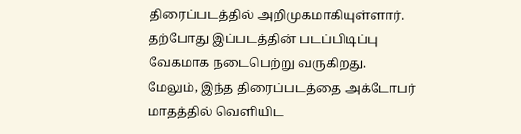திரைப்படத்தில் அறிமுகமாகியுள்ளார். தற்போது இப்படத்தின் படப்பிடிப்பு வேகமாக நடைபெற்று வருகிறது. மேலும், இந்த திரைப்படத்தை அக்டோபர் மாதத்தில் வெளியிட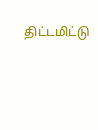திட்டமிட்டு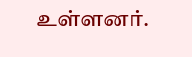உள்ளனர்.